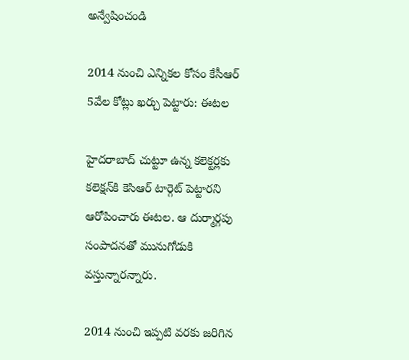అన్వేషించండి

2014 నుంచి ఎన్నికల కోసం కేసీఆర్ 5వేల కోట్లు ఖర్చు పెట్టారు: ఈటల

హైదరాబాద్ చుట్టూ ఉన్న కలెక్టర్లకు కలెక్షన్‌కి కెసిఆర్ టార్గెట్ పెట్టారని ఆరోపించారు ఈటల. ఆ దుర్మార్గపు సంపాదనతో మునుగోడుకి వస్తున్నారన్నారు.

2014 నుంచి ఇప్పటి వరకు జరిగిన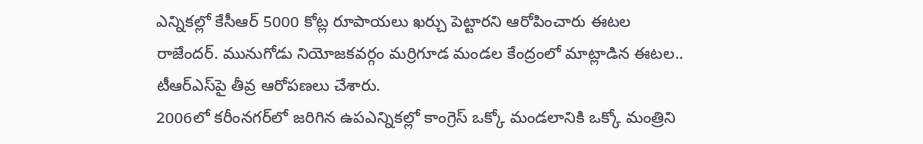ఎన్నికల్లో కేసీఆర్‌ 5000 కోట్ల రూపాయలు ఖర్చు పెట్టారని ఆరోపించారు ఈటల రాజేందర్‌. మునుగోడు నియోజకవర్గం మర్రిగూడ మండల కేంద్రంలో మాట్లాడిన ఈటల.. టీఆర్‌ఎస్‌పై తీవ్ర ఆరోపణలు చేశారు.
2006లో కరీంనగర్‌లో జరిగిన ఉపఎన్నికల్లో కాంగ్రెస్ ఒక్కో మండలానికి ఒక్కో మంత్రిని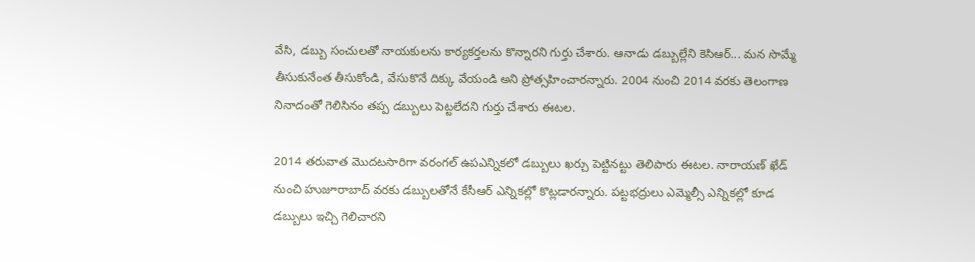వేసి, డబ్బు సంచులతో నాయకులను కార్యకర్తలను కొన్నారని గుర్తు చేశారు. ఆనాడు డబ్బుల్లేని కెసిఆర్... మన సొమ్మే తీసుకునేంత తీసుకోండి, వేసుకొనే దిక్కు వేయండి అని ప్రోత్సహించారన్నారు. 2004 నుంచి 2014 వరకు తెలంగాణ నినాదంతో గెలిసినం తప్ప డబ్బులు పెట్టలేదని గుర్తు చేశారు ఈటల.

2014 తరువాత మొదటసారిగా వరంగల్ ఉపఎన్నికలో డబ్బులు ఖర్చు పెట్టినట్టు తెలిపారు ఈటల. నారాయణ్ ఖేడ్ నుంచి హుజూరాబాద్ వరకు డబ్బులతోనే కేసీఆర్‌ ఎన్నికల్లో కొట్లడారన్నారు. పట్టభద్రులు ఎమ్మెల్సీ ఎన్నికల్లో కూడ డబ్బులు ఇచ్చి గెలిచారని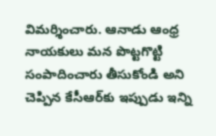విమర్శించారు. ఆనాడు ఆంధ్ర నాయకులు మన పొట్టగొట్టి సంపాదించారు తీసుకోండి అని చెప్పిన కేసీఆర్‌కు ఇప్పుడు ఇన్ని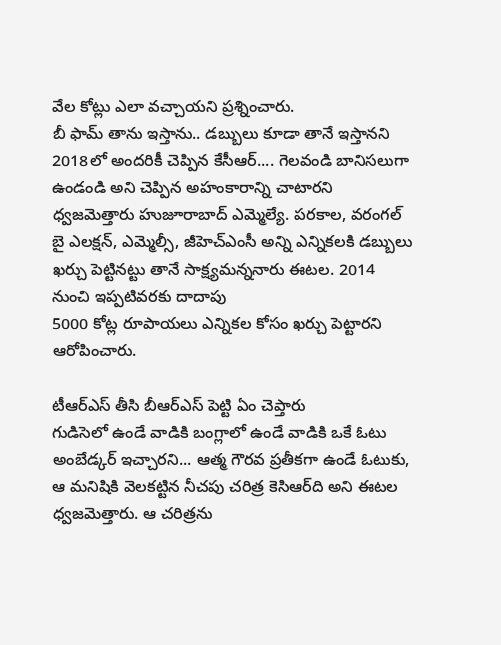వేల కోట్లు ఎలా వచ్చాయని ప్రశ్నించారు.
బీ ఫామ్‌ తాను ఇస్తాను.. డబ్బులు కూడా తానే ఇస్తానని 2018లో అందరికీ చెప్పిన కేసీఆర్‌.... గెలవండి బానిసలుగా ఉండండి అని చెప్పిన అహంకారాన్ని చాటారని ధ్వజమెత్తారు హుజూరాబాద్‌ ఎమ్మెల్యే. పరకాల, వరంగల్ బై ఎలక్షన్, ఎమ్మెల్సీ, జీహెచ్‌ఎంసీ అన్ని ఎన్నికలకి డబ్బులు ఖర్చు పెట్టినట్టు తానే సాక్ష్యమన్ననారు ఈటల. 2014 నుంచి ఇప్పటివరకు దాదాపు
5000 కోట్ల రూపాయలు ఎన్నికల కోసం ఖర్చు పెట్టారని ఆరోపించారు.

టీఆర్‌ఎస్‌ తీసి బీఆర్‌ఎస్‌ పెట్టి ఏం చెప్తారు
గుడిసెలో ఉండే వాడికి బంగ్లాలో ఉండే వాడికి ఒకే ఓటు అంబేడ్కర్ ఇచ్చారని... ఆత్మ గౌరవ ప్రతీకగా ఉండే ఓటుకు, ఆ మనిషికి వెలకట్టిన నీచపు చరిత్ర కెసిఆర్‌ది అని ఈటల ధ్వజమెత్తారు. ఆ చరిత్రను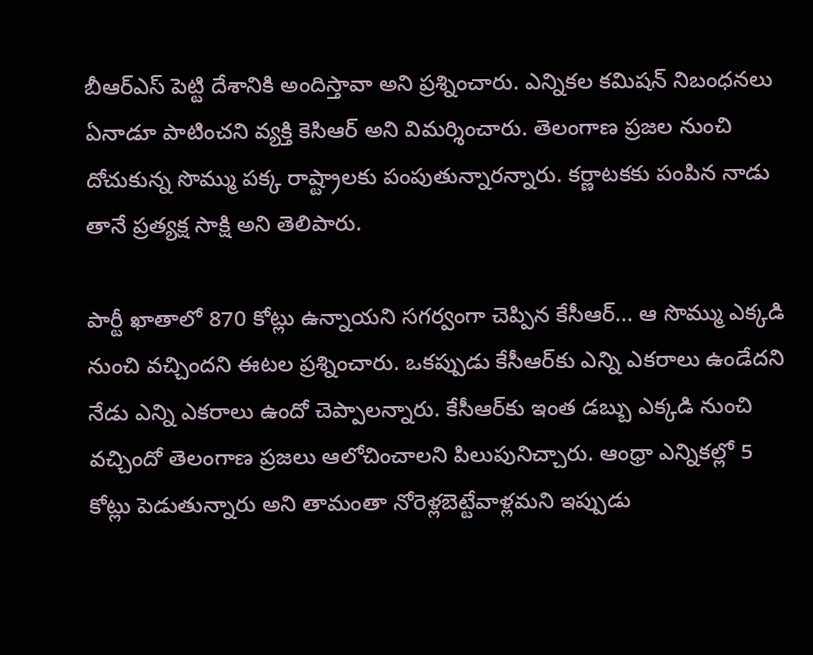బీఆర్‌ఎస్‌ పెట్టి దేశానికి అందిస్తావా అని ప్రశ్నించారు. ఎన్నికల కమిషన్ నిబంధనలు ఏనాడూ పాటించని వ్యక్తి కెసిఆర్ అని విమర్శించారు. తెలంగాణ ప్రజల నుంచి దోచుకున్న సొమ్ము పక్క రాష్ట్రాలకు పంపుతున్నారన్నారు. కర్ణాటకకు పంపిన నాడు తానే ప్రత్యక్ష సాక్షి అని తెలిపారు.

పార్టీ ఖాతాలో 870 కోట్లు ఉన్నాయని సగర్వంగా చెప్పిన కేసీఆర్... ఆ సొమ్ము ఎక్కడి నుంచి వచ్చిందని ఈటల ప్రశ్నించారు. ఒకప్పుడు కేసీఆర్‌కు ఎన్ని ఎకరాలు ఉండేదని నేడు ఎన్ని ఎకరాలు ఉందో చెప్పాలన్నారు. కేసీఆర్‌కు ఇంత డబ్బు ఎక్కడి నుంచి వచ్చిందో తెలంగాణ ప్రజలు ఆలోచించాలని పిలుపునిచ్చారు. ఆంధ్రా ఎన్నికల్లో 5 కోట్లు పెడుతున్నారు అని తామంతా నోరెళ్లబెట్టేవాళ్లమని ఇప్పుడు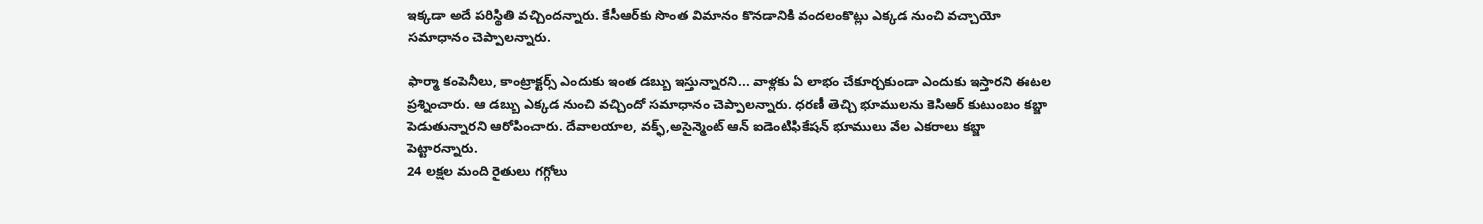ఇక్కడా అదే పరిస్థితి వచ్చిందన్నారు. కేసీఆర్‌కు సొంత విమానం కొనడానికి వందలంకొట్లు ఎక్కడ నుంచి వచ్చాయో సమాధానం చెప్పాలన్నారు.

ఫార్మా కంపెనీలు, కాంట్రాక్టర్స్ ఎందుకు ఇంత డబ్బు ఇస్తున్నారని... వాళ్లకు ఏ లాభం చేకూర్చకుండా ఎందుకు ఇస్తారని ఈటల ప్రశ్నించారు. ఆ డబ్బు ఎక్కడ నుంచి వచ్చిందో సమాధానం చెప్పాలన్నారు. ధరణీ తెచ్చి భూములను కెసిఆర్ కుటుంబం కబ్జా పెడుతున్నారని ఆరోపించారు. దేవాలయాల, వక్ఫ్,అసైన్మెంట్ ఆన్ ఐడెంటిఫికేషన్ భూములు వేల ఎకరాలు కబ్జా పెట్టారన్నారు.
24 లక్షల మంది రైతులు గగ్గోలు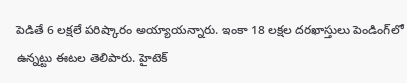పెడితే 6 లక్షలే పరిష్కారం అయ్యాయన్నారు. ఇంకా 18 లక్షల దరఖాస్తులు పెండింగ్‌లో ఉన్నట్టు ఈటల తెలిపారు. హైటెక్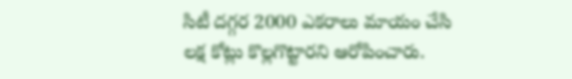సిటీ దగ్గర 2000 ఎకరాలు మాయం చేసి లక్ష కోట్లు కొల్లగొట్టారని ఆరోపించారు.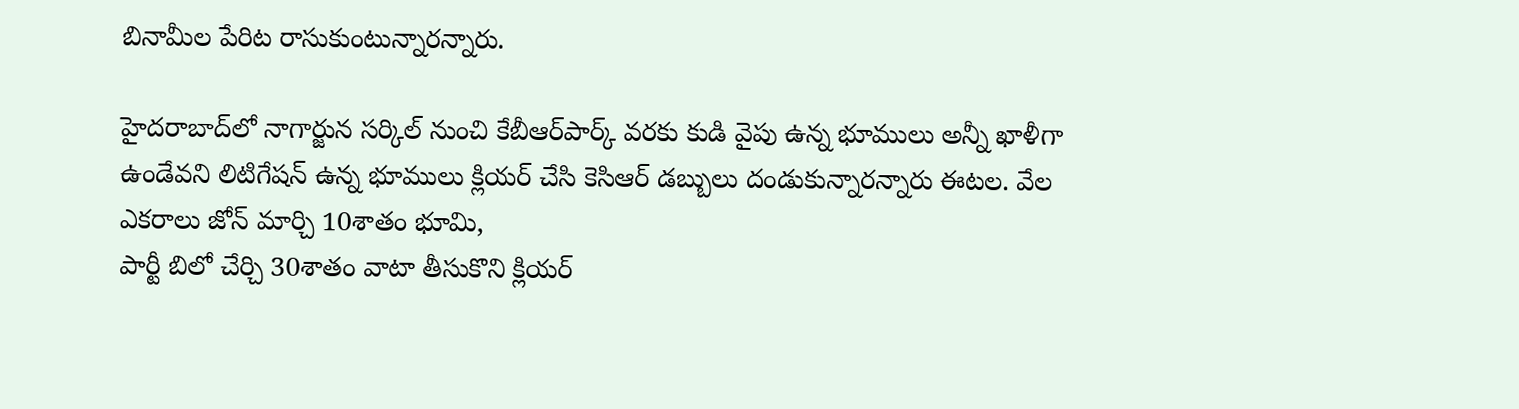బినామీల పేరిట రాసుకుంటున్నారన్నారు.

హైదరాబాద్‌లో నాగార్జున సర్కిల్ నుంచి కేబీఆర్‌పార్క్ వరకు కుడి వైపు ఉన్న భూములు అన్నీ ఖాళీగా ఉండేవని లిటిగేషన్ ఉన్న భూములు క్లియర్ చేసి కెసిఆర్ డబ్బులు దండుకున్నారన్నారు ఈటల. వేల ఎకరాలు జోన్ మార్చి 10శాతం భూమి,
పార్టీ బిలో చేర్చి 30శాతం వాటా తీసుకొని క్లియర్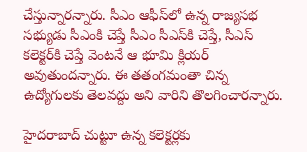చేస్తున్నారన్నారు. సీఎం ఆఫీస్‌లో ఉన్న రాజ్యసభ సభ్యుడు సీఎంకి చెప్తే సీఎం సీఎస్‌కి చెప్తే, సీఎస్‌ కలెక్టర్‌కి చెప్తే వెంటనే ఆ భూమి క్లియర్ అవుతుందన్నారు. ఈ తతంగమంతా చిన్న ఉద్యోగులకు తెలవద్దు అని వారిని తొలగించారన్నారు.

హైదరాబాద్ చుట్టూ ఉన్న కలెక్టర్లకు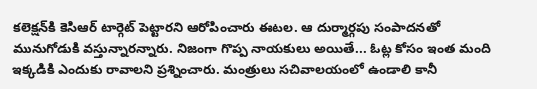కలెక్షన్‌కి కెసిఆర్ టార్గెట్ పెట్టారని ఆరోపించారు ఈటల. ఆ దుర్మార్గపు సంపాదనతో మునుగోడుకి వస్తున్నారన్నారు. నిజంగా గొప్ప నాయకులు అయితే... ఓట్ల కోసం ఇంత మంది ఇక్కడికి ఎందుకు రావాలని ప్రశ్నించారు. మంత్రులు సచివాలయంలో ఉండాలి కానీ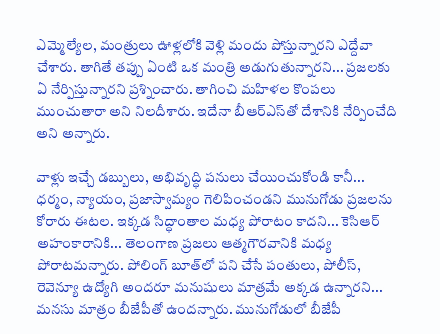ఎమ్మెల్యేల, మంత్రులు ఊళ్లలోకి వెళ్లి మందు పోస్తున్నారని ఎద్దేవా చేశారు. తాగితే తప్పు ఏంటి ఒక మంత్రి అడుగుతున్నారని... ప్రజలకు ఏ నేర్పిస్తున్నారని ప్రశ్నించారు. తాగించి మహిళల కొంపలు ముంచుతారా అని నిలదీశారు. ఇదేనా బీఆర్‌ఎస్‌తో దేశానికి నేర్పించేది అని అన్నారు.

వాళ్లు ఇచ్చే డబ్బులు, అభివృద్ధి పనులు చేయించుకోండి కానీ... ధర్మం, న్యాయం, ప్రజాస్వామ్యం గెలిపించండని మునుగోడు ప్రజలను కోరారు ఈటల. ఇక్కడ సిద్ధాంతాల మధ్య పోరాటం కాదని... కెసిఆర్ అహంకారానికి... తెలంగాణ ప్రజలు ఆత్మగౌరవానికి మధ్య పోరాటమన్నారు. పోలింగ్ బూత్‌లో పని చేసే పంతులు, పోలీస్, రెవెన్యూ ఉద్యోగి అందరూ మనుషులు మాత్రమే అక్కడ ఉన్నారని... మనసు మాత్రం బీజేపీతో ఉందన్నారు. మునుగోడులో బీజేపీ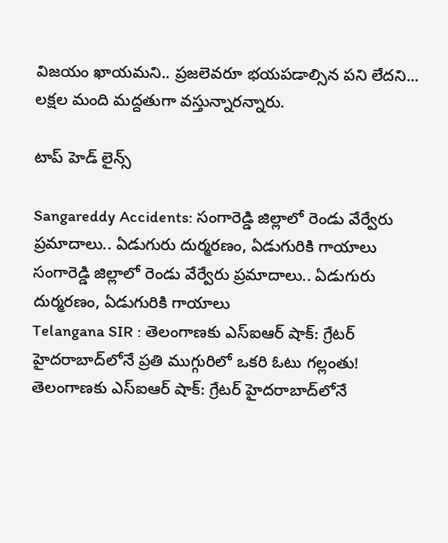విజయం ఖాయమని.. ప్రజలెవరూ భయపడాల్సిన పని లేదని... లక్షల మంది మద్దతుగా వస్తున్నారన్నారు.

టాప్ హెడ్ లైన్స్

Sangareddy Accidents: సంగారెడ్డి జిల్లాలో రెండు వేర్వేరు ప్రమాదాలు.. ఏడుగురు దుర్మరణం, ఏడుగురికి గాయాలు
సంగారెడ్డి జిల్లాలో రెండు వేర్వేరు ప్రమాదాలు.. ఏడుగురు దుర్మరణం, ఏడుగురికి గాయాలు
Telangana SIR : తెలంగాణకు ఎస్ఐఆర్ షాక్: గ్రేటర్ హైదరాబాద్‌లోనే ప్రతి ముగ్గురిలో ఒకరి ఓటు గల్లంతు!
తెలంగాణకు ఎస్ఐఆర్ షాక్: గ్రేటర్ హైదరాబాద్‌లోనే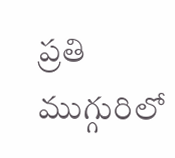ప్రతి ముగ్గురిలో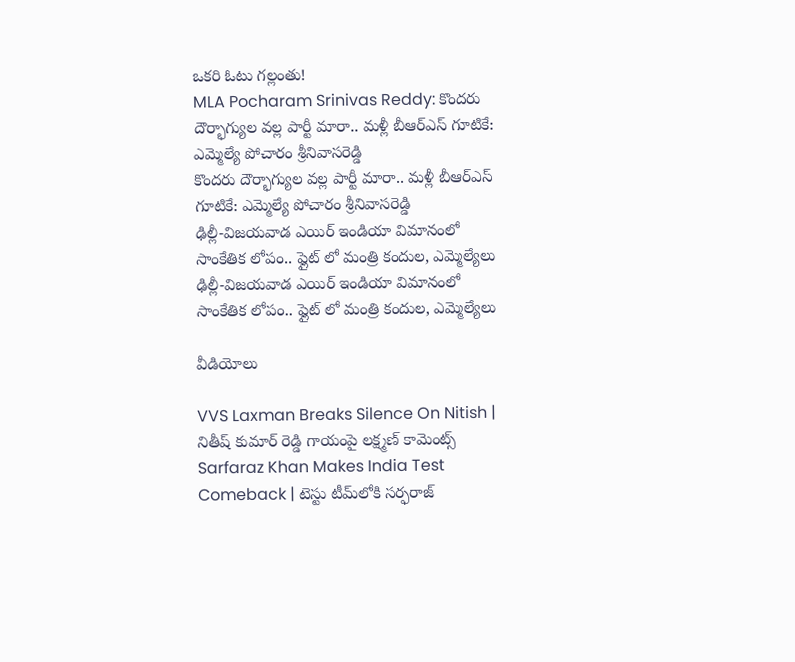ఒకరి ఓటు గల్లంతు!
MLA Pocharam Srinivas Reddy: కొందరు దౌర్భాగ్యుల వల్ల పార్టీ మారా.. మళ్లీ బీఆర్ఎస్‌ గూటికే: ఎమ్మెల్యే పోచారం శ్రీనివాసరెడ్డి
కొందరు దౌర్భాగ్యుల వల్ల పార్టీ మారా.. మళ్లీ బీఆర్ఎస్‌ గూటికే: ఎమ్మెల్యే పోచారం శ్రీనివాసరెడ్డి
ఢిల్లీ-విజయవాడ ఎయిర్ ఇండియా విమానంలో సాంకేతిక లోపం.. ఫ్లైట్ లో మంత్రి కందుల, ఎమ్మెల్యేలు
ఢిల్లీ-విజయవాడ ఎయిర్ ఇండియా విమానంలో సాంకేతిక లోపం.. ఫ్లైట్ లో మంత్రి కందుల, ఎమ్మెల్యేలు

వీడియోలు

VVS Laxman Breaks Silence On Nitish | నితీష్ కుమార్ రెడ్డి గాయంపై లక్ష్మణ్ కామెంట్స్
Sarfaraz Khan Makes India Test Comeback | టెస్టు టీమ్‌లోకి సర్ఫరాజ్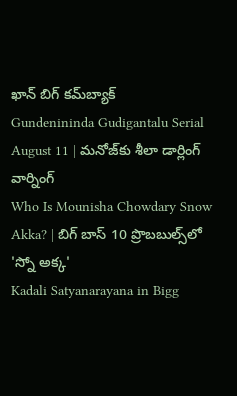ఖాన్ బిగ్ కమ్‌బ్యాక్
Gundenininda Gudigantalu Serial August 11 | మనోజ్‌కు శీలా డార్లింగ్ వార్నింగ్
Who Is Mounisha Chowdary Snow Akka? | బిగ్ బాస్ 10 ప్రొబబుల్స్‌లో 'స్నో అక్క'
Kadali Satyanarayana in Bigg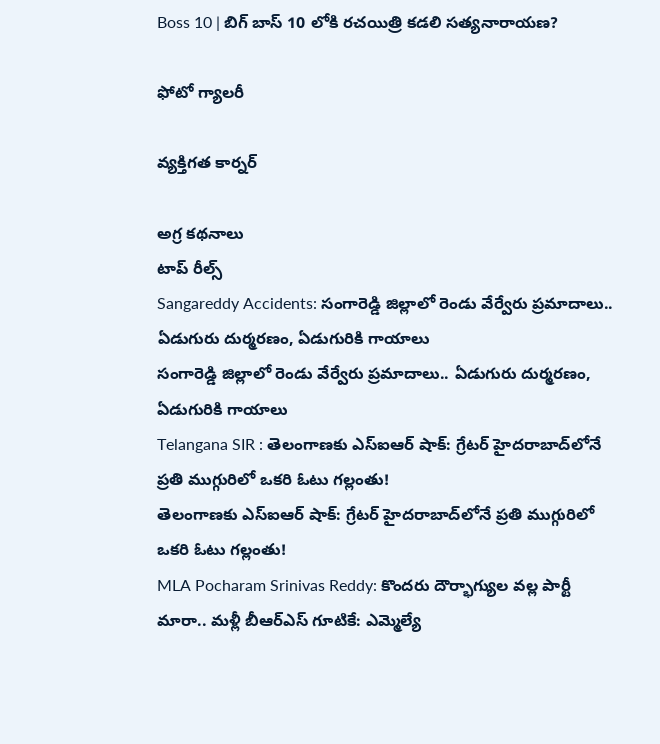Boss 10 | బిగ్ బాస్ 10 లోకి రచయిత్రి కడలి సత్యనారాయణ?

ఫోటో గ్యాలరీ

వ్యక్తిగత కార్నర్

అగ్ర కథనాలు
టాప్ రీల్స్
Sangareddy Accidents: సంగారెడ్డి జిల్లాలో రెండు వేర్వేరు ప్రమాదాలు.. ఏడుగురు దుర్మరణం, ఏడుగురికి గాయాలు
సంగారెడ్డి జిల్లాలో రెండు వేర్వేరు ప్రమాదాలు.. ఏడుగురు దుర్మరణం, ఏడుగురికి గాయాలు
Telangana SIR : తెలంగాణకు ఎస్ఐఆర్ షాక్: గ్రేటర్ హైదరాబాద్‌లోనే ప్రతి ముగ్గురిలో ఒకరి ఓటు గల్లంతు!
తెలంగాణకు ఎస్ఐఆర్ షాక్: గ్రేటర్ హైదరాబాద్‌లోనే ప్రతి ముగ్గురిలో ఒకరి ఓటు గల్లంతు!
MLA Pocharam Srinivas Reddy: కొందరు దౌర్భాగ్యుల వల్ల పార్టీ మారా.. మళ్లీ బీఆర్ఎస్‌ గూటికే: ఎమ్మెల్యే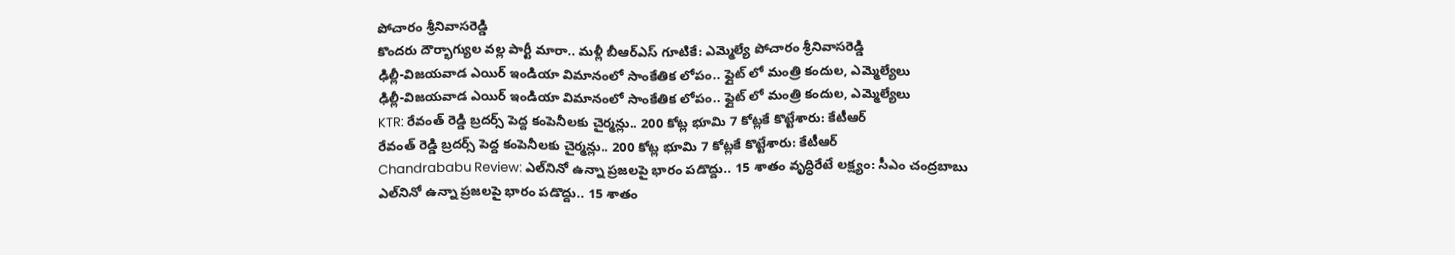పోచారం శ్రీనివాసరెడ్డి
కొందరు దౌర్భాగ్యుల వల్ల పార్టీ మారా.. మళ్లీ బీఆర్ఎస్‌ గూటికే: ఎమ్మెల్యే పోచారం శ్రీనివాసరెడ్డి
ఢిల్లీ-విజయవాడ ఎయిర్ ఇండియా విమానంలో సాంకేతిక లోపం.. ఫ్లైట్ లో మంత్రి కందుల, ఎమ్మెల్యేలు
ఢిల్లీ-విజయవాడ ఎయిర్ ఇండియా విమానంలో సాంకేతిక లోపం.. ఫ్లైట్ లో మంత్రి కందుల, ఎమ్మెల్యేలు
KTR: రేవంత్ రెడ్డి బ్రదర్స్ పెద్ద కంపెనీలకు చైర్మన్లు.. 200 కోట్ల భూమి 7 కోట్లకే కొట్టేశారు: కేటీఆర్
రేవంత్ రెడ్డి బ్రదర్స్ పెద్ద కంపెనీలకు చైర్మన్లు.. 200 కోట్ల భూమి 7 కోట్లకే కొట్టేశారు: కేటీఆర్
Chandrababu Review: ఎల్‌నినో ఉన్నా ప్రజలపై భారం పడొద్దు.. 15 శాతం వృద్ధిరేటే లక్ష్యం: సీఎం చంద్రబాబు
ఎల్‌నినో ఉన్నా ప్రజలపై భారం పడొద్దు.. 15 శాతం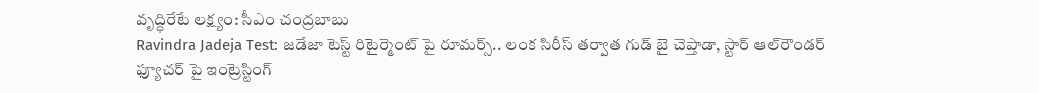వృద్ధిరేటే లక్ష్యం: సీఎం చంద్రబాబు
Ravindra Jadeja Test: జడేజా టెస్ట్ రిటైర్మెంట్ పై రూమర్స్.. లంక సిరీస్ తర్వాత గుడ్ బై చెప్తాడా, స్టార్ ఆల్‌రౌండర్ ఫ్యూచర్ పై ఇంట్రెస్టింగ్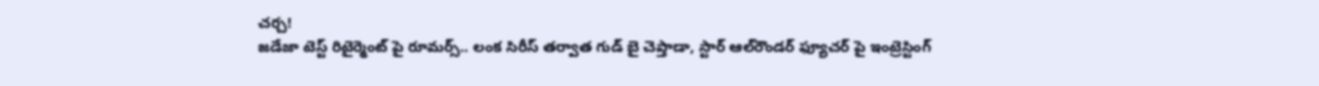చ‌ర్చ‌!
జడేజా టెస్ట్ రిటైర్మెంట్ పై రూమర్స్.. లంక సిరీస్ తర్వాత గుడ్ బై చెప్తాడా, స్టార్ ఆల్‌రౌండర్ ఫ్యూచర్ పై ఇంట్రెస్టింగ్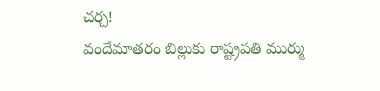చ‌ర్చ‌!
వందేమాతరం బిల్లుకు రాష్ట్రపతి ముర్ము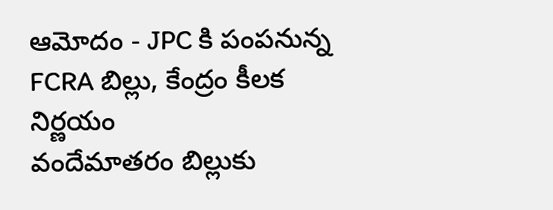ఆమోదం - JPC కి పంపనున్న FCRA బిల్లు, కేంద్రం కీలక నిర్ణయం
వందేమాతరం బిల్లుకు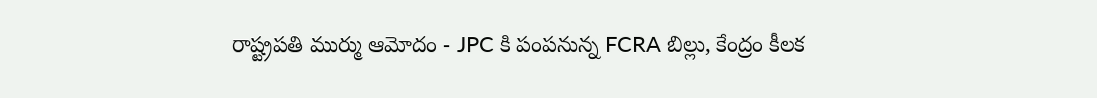రాష్ట్రపతి ముర్ము ఆమోదం - JPC కి పంపనున్న FCRA బిల్లు, కేంద్రం కీలక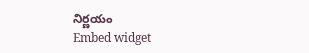నిర్ణయం
Embed widget